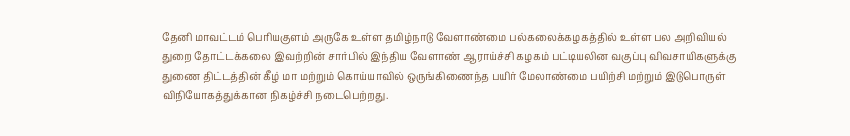தேனி மாவட்டம் பெரியகுளம் அருகே உள்ள தமிழ்நாடு வேளாண்மை பல்கலைக்கழகத்தில் உள்ள பல அறிவியல் துறை தோட்டக்கலை இவற்றின் சார்பில் இந்திய வேளாண் ஆராய்ச்சி கழகம் பட்டியலின வகுப்பு விவசாயிகளுக்கு துணை திட்டத்தின் கீழ் மா மற்றும் கொய்யாவில் ஒருங்கிணைந்த பயிர் மேலாண்மை பயிற்சி மற்றும் இடுபொருள் விநியோகத்துக்கான நிகழ்ச்சி நடைபெற்றது.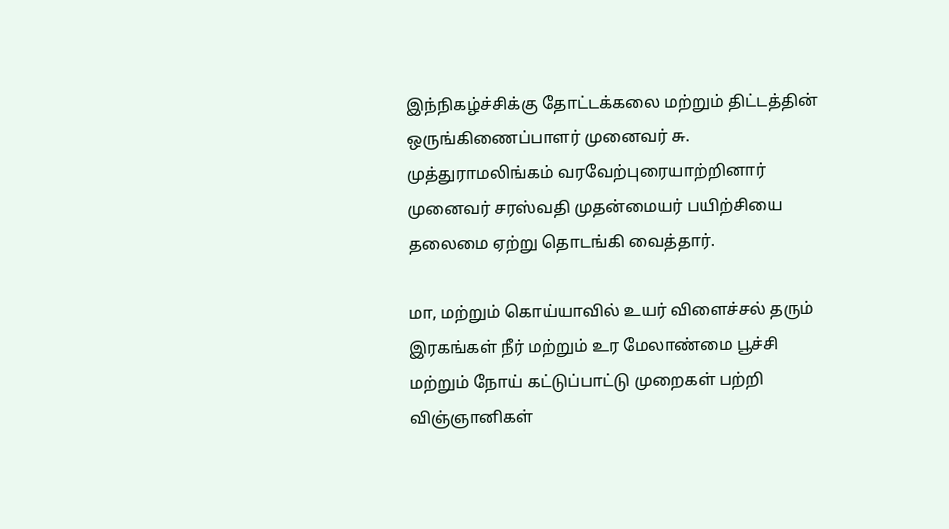இந்நிகழ்ச்சிக்கு தோட்டக்கலை மற்றும் திட்டத்தின் ஒருங்கிணைப்பாளர் முனைவர் சு. முத்துராமலிங்கம் வரவேற்புரையாற்றினார் முனைவர் சரஸ்வதி முதன்மையர் பயிற்சியை தலைமை ஏற்று தொடங்கி வைத்தார்.

மா, மற்றும் கொய்யாவில் உயர் விளைச்சல் தரும் இரகங்கள் நீர் மற்றும் உர மேலாண்மை பூச்சி மற்றும் நோய் கட்டுப்பாட்டு முறைகள் பற்றி விஞ்ஞானிகள்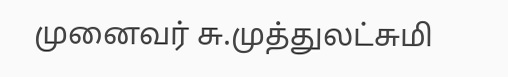முனைவர் சு.முத்துலட்சுமி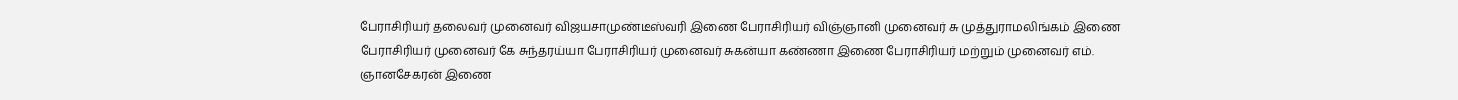பேராசிரியர் தலைவர் முனைவர் விஜயசாமுண்டீஸ்வரி இணை பேராசிரியர் விஞ்ஞானி முனைவர் சு முத்துராமலிங்கம் இணை பேராசிரியர் முனைவர் கே சுந்தரய்யா பேராசிரியர் முனைவர் சுகன்யா கண்ணா இணை பேராசிரியர் மற்றும் முனைவர் எம். ஞானசேகரன் இணை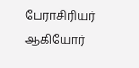பேராசிரியர் ஆகியோர்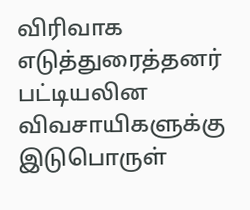விரிவாக எடுத்துரைத்தனர் பட்டியலின விவசாயிகளுக்கு இடுபொருள்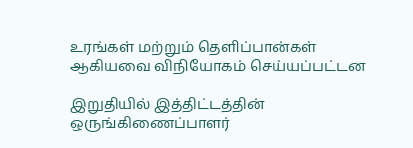உரங்கள் மற்றும் தெளிப்பான்கள் ஆகியவை விநியோகம் செய்யப்பட்டன

இறுதியில் இத்திட்டத்தின் ஒருங்கிணைப்பாளர்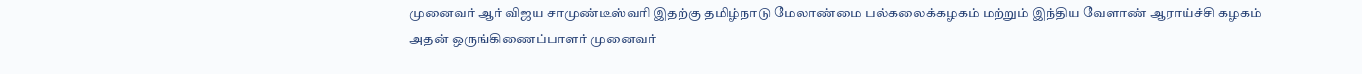முனைவர் ஆர் விஜய சாமுண்டீஸ்வரி இதற்கு தமிழ்நாடு மேலாண்மை பல்கலைக்கழகம் மற்றும் இந்திய வேளாண் ஆராய்ச்சி கழகம் அதன் ஒருங்கிணைப்பாளர் முனைவர்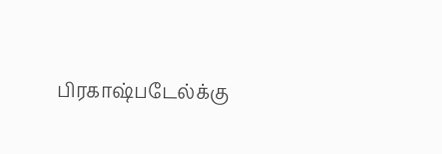பிரகாஷ்படேல்க்கு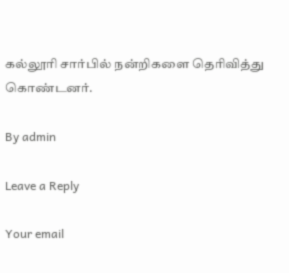கல்லூரி சார்பில் நன்றிகளை தெரிவித்து கொண்டனர்.

By admin

Leave a Reply

Your email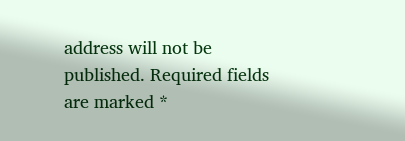address will not be published. Required fields are marked *